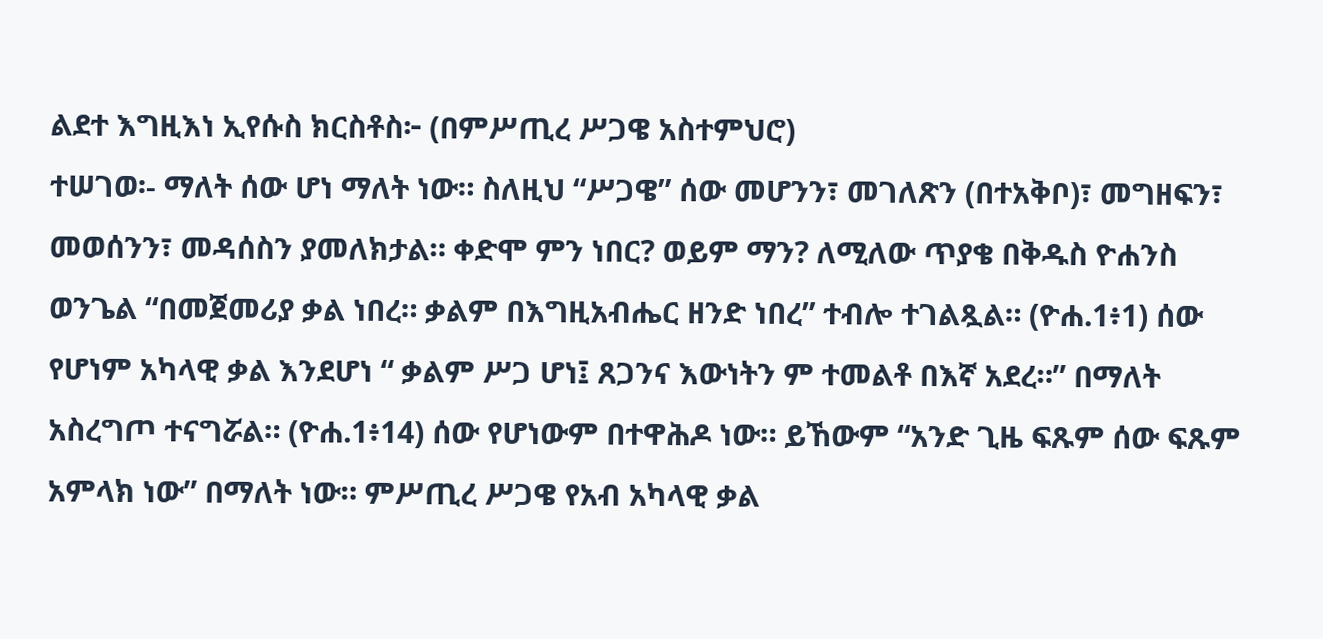ልደተ እግዚእነ ኢየሱስ ክርስቶስ፦ (በምሥጢረ ሥጋዌ አስተምህሮ)
ተሠገወ፡- ማለት ሰው ሆነ ማለት ነው። ስለዚህ “ሥጋዌ” ሰው መሆንን፣ መገለጽን (በተአቅቦ)፣ መግዘፍን፣ መወሰንን፣ መዳሰስን ያመለክታል። ቀድሞ ምን ነበር? ወይም ማን? ለሚለው ጥያቄ በቅዱስ ዮሐንስ ወንጌል “በመጀመሪያ ቃል ነበረ። ቃልም በእግዚአብሔር ዘንድ ነበረ” ተብሎ ተገልጿል። (ዮሐ.1፥1) ሰው የሆነም አካላዊ ቃል እንደሆነ “ ቃልም ሥጋ ሆነ፤ ጸጋንና እውነትን ም ተመልቶ በእኛ አደረ።” በማለት አስረግጦ ተናግሯል። (ዮሐ.1፥14) ሰው የሆነውም በተዋሕዶ ነው። ይኸውም “አንድ ጊዜ ፍጹም ሰው ፍጹም አምላክ ነው” በማለት ነው። ምሥጢረ ሥጋዌ የአብ አካላዊ ቃል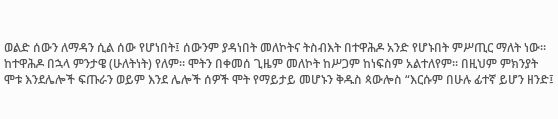ወልድ ሰውን ለማዳን ሲል ሰው የሆነበት፤ ሰውንም ያዳነበት መለኮትና ትስብእት በተዋሕዶ አንድ የሆኑበት ምሥጢር ማለት ነው።
ከተዋሕዶ በኋላ ምንታዌ (ሁለትነት) የለም። ሞትን በቀመሰ ጊዜም መለኮት ከሥጋም ከነፍስም አልተለየም። በዚህም ምክንያት ሞቱ እንደሌሎች ፍጡራን ወይም እንደ ሌሎች ሰዎች ሞት የማይታይ መሆኑን ቅዱስ ጳውሎስ “እርሱም በሁሉ ፊተኛ ይሆን ዘንድ፤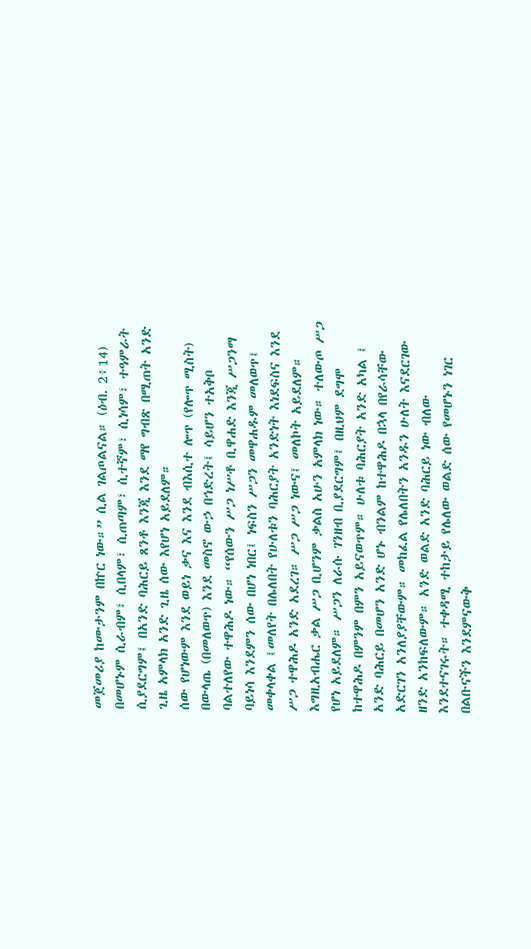መጀመሪያ ከሙታንም በኵር ነው።” ሲል ገልጦልናል። (ዕብ. 2፥14) በመሆኑም ሲራብም፣ ሲበላም፣ ሲጠጣም፣ ሲተኛም፣ ሲነሳም፣ ተዓምራት ሲያደርግም፤ በአንድ ባሕርይ ጸንቶ እንጂ እንደ ማየ ግብጽ በሚጠት አንድ ጊዜ አምላክ አንድ ጊዜ ሰው እየሆነ አይደለም።
ሰው የሆነውም እንደ ወይነ ቃና እና እንደ ብእሲተ ሎጥ (የሎጥ ሚስት) በውላጤ (በመለወጥ) እንደ መስኖ ውኃ በኅድረት፤ ሳይሆን ተአቅቦ ባልተለየው ተዋሕዶ ነው። “የሰውን ሥጋ ነሥቶ ቢዋሐድ እንጂ ሥጋንማ ባይነሳ እንደምን ሰው በሆነ ነበር፤ ነፍስን ሥጋን መዋሐዱም መለወጥ፤ መቀላቀል ፤መለየት በሌለበት የሁለቱን ባሕርያት አንድነት እነደፍስና እንደ ሥጋ ተዋሕዶ አንድ አደረገ። ሥጋ ሥጋ ነውና፤ መለኮት አይደለም። እግዚአብሔር ቃል ሥጋ ቢሆንም ቃልስ አሁን አምላክ ነው። ተለውጦ ሥጋ የሆነ አይደለም። ሥጋን ለራሱ ገንዘብ ቢያደርግም፤ በዚህም ደግሞ ከተዋሕዶ በምንም በምን አይናወጥም። ሁለቱ ባሕርያት አንድ አካል ፤ አንድ ባሕርይ በመሆን አንድ ሆኑ ብንልም ከተዋሕዶ በኋላ በየራሳቸው አድርገን አንለያያቸውም። መከፈል የሌለበትን አንዱን ሁለት እናደርገው ዘንድ አንከፍለውም። አንድ ወልድ አንድ ባሕርይ ነው ብለው እንደተናገሩት። ተቀዳሚ ተከታይ የሌለው ወልድ ሰው የመሆኑን ነገር በልቡናችን እንደምናውቅ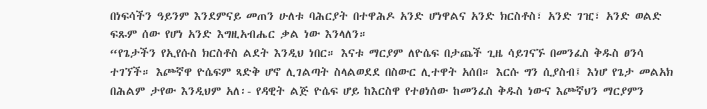በነፍሳችን ዓይንም እንደምናይ መጠን ሁለቱ ባሕርያት በተዋሕዶ አንድ ሆነዋልና አንድ ክርስቶስ፣ አንድ ገዢ፣ አንድ ወልድ ፍጹም ሰው የሆነ አንድ እግዚአብሔር ቃል ነው እንላለን።
“የጌታችን የኢየሱስ ክርስቶስ ልደት እንዲህ ነበር። እናቱ ማርያም ለዮሴፍ በታጨች ጊዜ ሳይገናኙ በመንፈስ ቅዱስ ፀንሳ ተገኘች። እጮኛዋ ዮሴፍም ጻድቅ ሆኖ ሊገልጣት ስላልወደደ በስውር ሊተዋት አሰበ። እርሱ ግን ሲያስብ፤ እነሆ የጌታ መልአክ በሕልም ታየው እንዲህም አለ፡- የዳዊት ልጅ ዮሴፍ ሆይ ከእርስዋ የተፀነሰው ከመንፈስ ቅዱስ ነውና እጮኛህን ማርያምን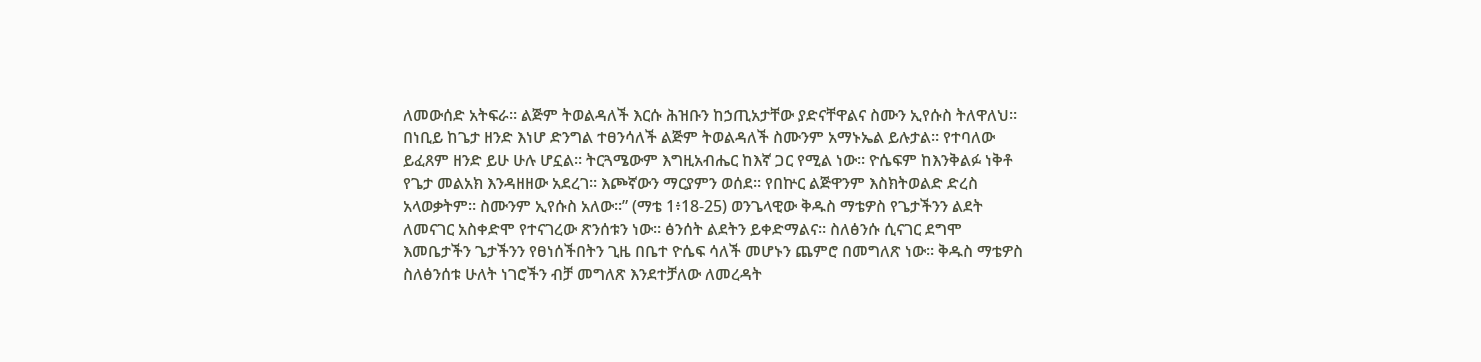ለመውሰድ አትፍራ። ልጅም ትወልዳለች እርሱ ሕዝቡን ከኃጢአታቸው ያድናቸዋልና ስሙን ኢየሱስ ትለዋለህ። በነቢይ ከጌታ ዘንድ እነሆ ድንግል ተፀንሳለች ልጅም ትወልዳለች ስሙንም አማኑኤል ይሉታል። የተባለው ይፈጸም ዘንድ ይሁ ሁሉ ሆኗል። ትርጓሜውም እግዚአብሔር ከእኛ ጋር የሚል ነው። ዮሴፍም ከእንቅልፉ ነቅቶ የጌታ መልአክ እንዳዘዘው አደረገ። እጮኛውን ማርያምን ወሰደ። የበኵር ልጅዋንም እስክትወልድ ድረስ አላወቃትም። ስሙንም ኢየሱስ አለው።” (ማቴ 1፥18-25) ወንጌላዊው ቅዱስ ማቴዎስ የጌታችንን ልደት ለመናገር አስቀድሞ የተናገረው ጽንሰቱን ነው። ፅንሰት ልደትን ይቀድማልና። ስለፅንሱ ሲናገር ደግሞ እመቤታችን ጌታችንን የፀነሰችበትን ጊዜ በቤተ ዮሴፍ ሳለች መሆኑን ጨምሮ በመግለጽ ነው። ቅዱስ ማቴዎስ ስለፅንሰቱ ሁለት ነገሮችን ብቻ መግለጽ እንደተቻለው ለመረዳት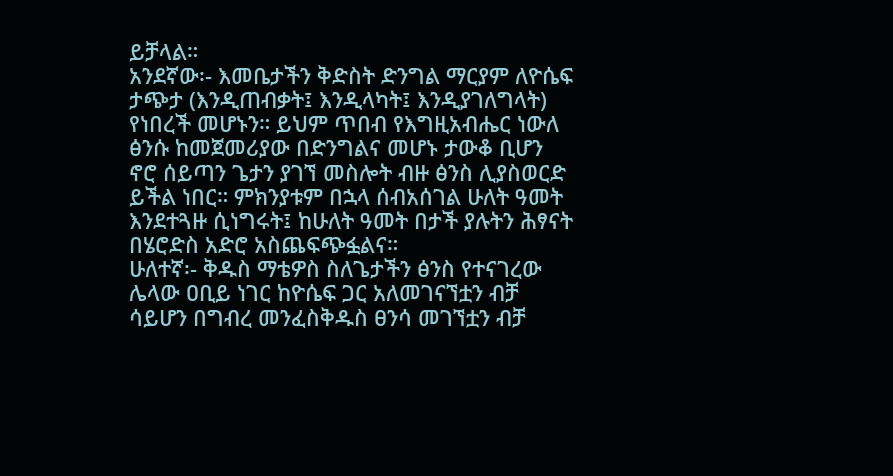ይቻላል።
አንደኛው፡- እመቤታችን ቅድስት ድንግል ማርያም ለዮሴፍ ታጭታ (እንዲጠብቃት፤ እንዲላካት፤ እንዲያገለግላት) የነበረች መሆኑን። ይህም ጥበብ የእግዚአብሔር ነውለ ፅንሱ ከመጀመሪያው በድንግልና መሆኑ ታውቆ ቢሆን ኖሮ ሰይጣን ጌታን ያገኘ መስሎት ብዙ ፅንስ ሊያስወርድ ይችል ነበር። ምክንያቱም በኋላ ሰብአሰገል ሁለት ዓመት እንደተጓዙ ሲነግሩት፤ ከሁለት ዓመት በታች ያሉትን ሕፃናት በሄሮድስ አድሮ አስጨፍጭፏልና።
ሁለተኛ፡- ቅዱስ ማቴዎስ ስለጌታችን ፅንስ የተናገረው ሌላው ዐቢይ ነገር ከዮሴፍ ጋር አለመገናኘቷን ብቻ ሳይሆን በግብረ መንፈስቅዱስ ፀንሳ መገኘቷን ብቻ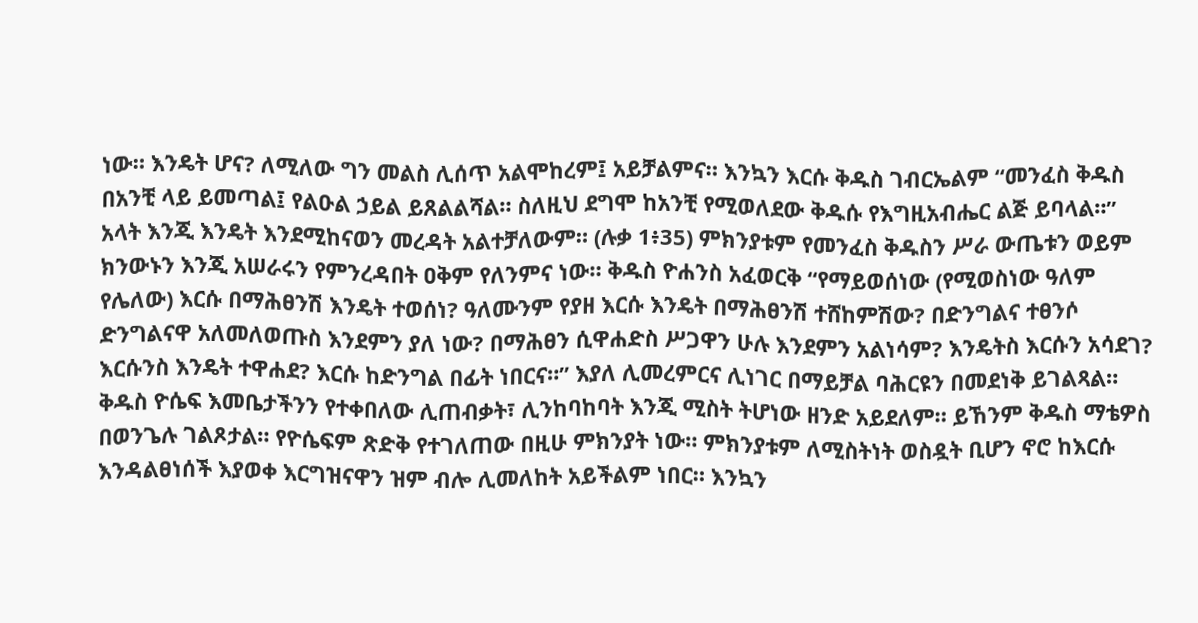ነው። እንዴት ሆና? ለሚለው ግን መልስ ሊሰጥ አልሞከረም፤ አይቻልምና። እንኳን እርሱ ቅዱስ ገብርኤልም “መንፈስ ቅዱስ በአንቺ ላይ ይመጣል፤ የልዑል ኃይል ይጸልልሻል። ስለዚህ ደግሞ ከአንቺ የሚወለደው ቅዱሱ የእግዚአብሔር ልጅ ይባላል።” አላት እንጂ እንዴት እንደሚከናወን መረዳት አልተቻለውም። (ሉቃ 1፥35) ምክንያቱም የመንፈስ ቅዱስን ሥራ ውጤቱን ወይም ክንውኑን እንጂ አሠራሩን የምንረዳበት ዐቅም የለንምና ነው። ቅዱስ ዮሐንስ አፈወርቅ “የማይወሰነው (የሚወስነው ዓለም የሌለው) እርሱ በማሕፀንሽ እንዴት ተወሰነ? ዓለሙንም የያዘ እርሱ እንዴት በማሕፀንሽ ተሸከምሽው? በድንግልና ተፀንሶ ድንግልናዋ አለመለወጡስ እንደምን ያለ ነው? በማሕፀን ሲዋሐድስ ሥጋዋን ሁሉ እንደምን አልነሳም? እንዴትስ እርሱን አሳደገ? እርሱንስ እንዴት ተዋሐደ? እርሱ ከድንግል በፊት ነበርና።” እያለ ሊመረምርና ሊነገር በማይቻል ባሕርዩን በመደነቅ ይገልጻል።
ቅዱስ ዮሴፍ እመቤታችንን የተቀበለው ሊጠብቃት፣ ሊንከባከባት እንጂ ሚስት ትሆነው ዘንድ አይደለም። ይኸንም ቅዱስ ማቴዎስ በወንጌሉ ገልጾታል። የዮሴፍም ጽድቅ የተገለጠው በዚሁ ምክንያት ነው። ምክንያቱም ለሚስትነት ወስዷት ቢሆን ኖሮ ከእርሱ እንዳልፀነሰች እያወቀ እርግዝናዋን ዝም ብሎ ሊመለከት አይችልም ነበር። እንኳን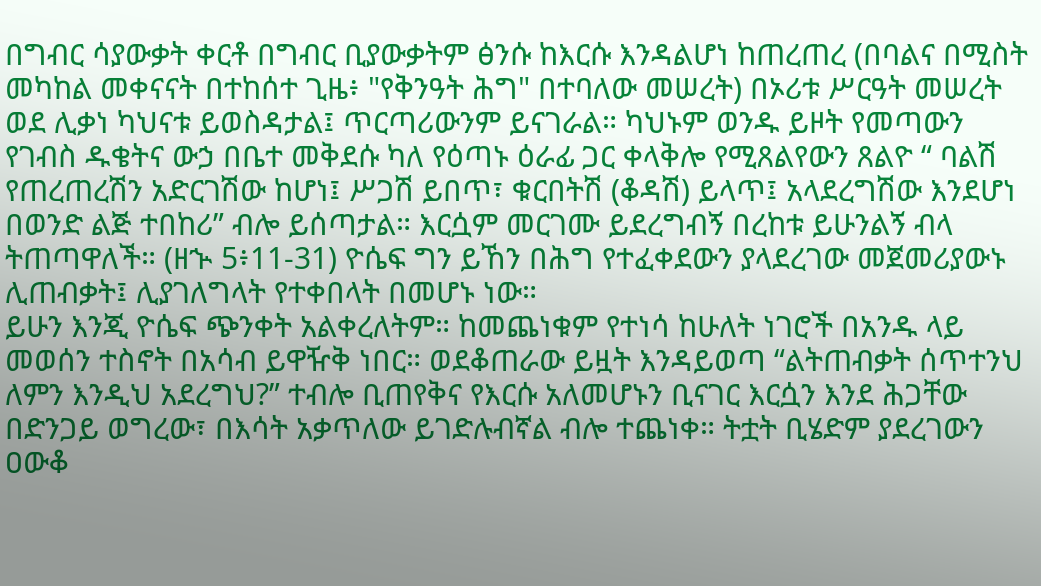በግብር ሳያውቃት ቀርቶ በግብር ቢያውቃትም ፅንሱ ከእርሱ እንዳልሆነ ከጠረጠረ (በባልና በሚስት መካከል መቀናናት በተከሰተ ጊዜ፥ "የቅንዓት ሕግ" በተባለው መሠረት) በኦሪቱ ሥርዓት መሠረት ወደ ሊቃነ ካህናቱ ይወስዳታል፤ ጥርጣሪውንም ይናገራል። ካህኑም ወንዱ ይዞት የመጣውን የገብስ ዱቄትና ውኃ በቤተ መቅደሱ ካለ የዕጣኑ ዕራፊ ጋር ቀላቅሎ የሚጸልየውን ጸልዮ “ ባልሽ የጠረጠረሽን አድርገሽው ከሆነ፤ ሥጋሽ ይበጥ፣ ቁርበትሽ (ቆዳሽ) ይላጥ፤ አላደረግሽው እንደሆነ በወንድ ልጅ ተበከሪ” ብሎ ይሰጣታል። እርሷም መርገሙ ይደረግብኝ በረከቱ ይሁንልኝ ብላ ትጠጣዋለች። (ዘኍ 5፥11-31) ዮሴፍ ግን ይኸን በሕግ የተፈቀደውን ያላደረገው መጀመሪያውኑ ሊጠብቃት፤ ሊያገለግላት የተቀበላት በመሆኑ ነው።
ይሁን እንጂ ዮሴፍ ጭንቀት አልቀረለትም። ከመጨነቁም የተነሳ ከሁለት ነገሮች በአንዱ ላይ መወሰን ተስኖት በአሳብ ይዋዥቅ ነበር። ወደቆጠራው ይዟት እንዳይወጣ “ልትጠብቃት ሰጥተንህ ለምን እንዲህ አደረግህ?” ተብሎ ቢጠየቅና የእርሱ አለመሆኑን ቢናገር እርሷን እንደ ሕጋቸው በድንጋይ ወግረው፣ በእሳት አቃጥለው ይገድሉብኛል ብሎ ተጨነቀ። ትቷት ቢሄድም ያደረገውን ዐውቆ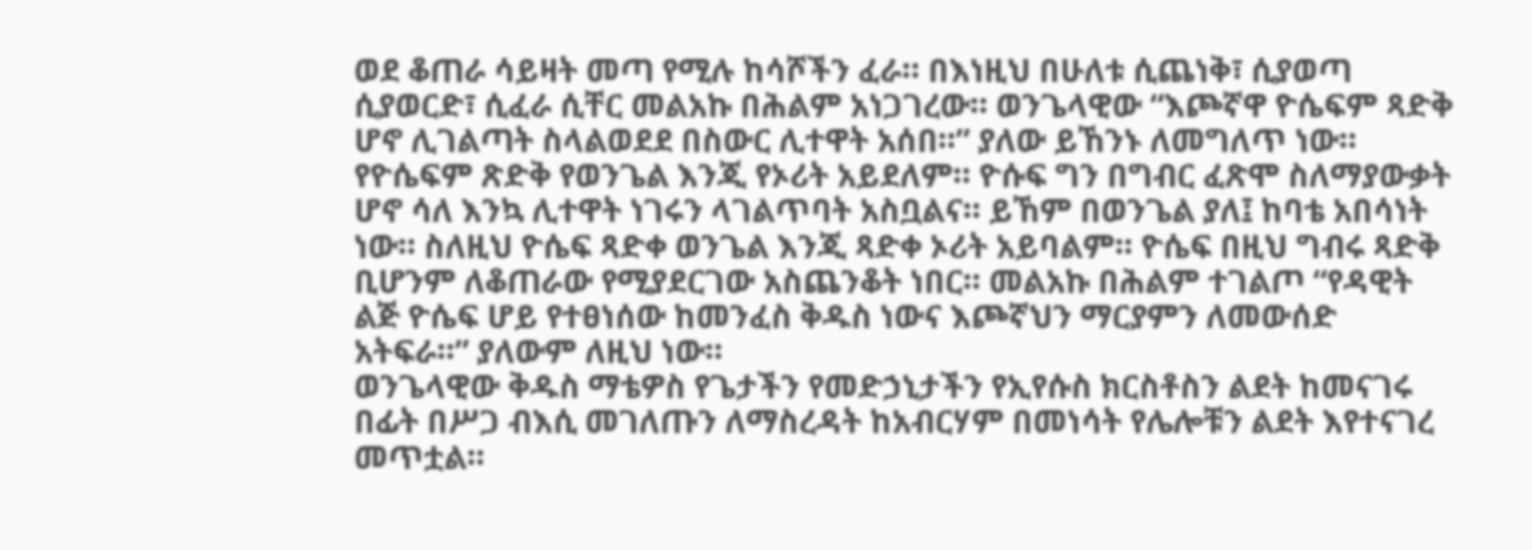ወደ ቆጠራ ሳይዛት መጣ የሚሉ ከሳሾችን ፈራ። በእነዚህ በሁለቱ ሲጨነቅ፣ ሲያወጣ ሲያወርድ፣ ሲፈራ ሲቸር መልአኩ በሕልም አነጋገረው። ወንጌላዊው “እጮኛዋ ዮሴፍም ጻድቅ ሆኖ ሊገልጣት ስላልወደደ በስውር ሊተዋት አሰበ።” ያለው ይኸንኑ ለመግለጥ ነው።
የዮሴፍም ጽድቅ የወንጌል እንጂ የኦሪት አይደለም። ዮሱፍ ግን በግብር ፈጽሞ ስለማያውቃት ሆኖ ሳለ እንኳ ሊተዋት ነገሩን ላገልጥባት አስቧልና። ይኸም በወንጌል ያለ፤ ከባቴ አበሳነት ነው። ስለዚህ ዮሴፍ ጻድቀ ወንጌል እንጂ ጻድቀ ኦሪት አይባልም። ዮሴፍ በዚህ ግብሩ ጻድቅ ቢሆንም ለቆጠራው የሚያደርገው አስጨንቆት ነበር። መልአኩ በሕልም ተገልጦ “የዳዊት ልጅ ዮሴፍ ሆይ የተፀነሰው ከመንፈስ ቅዱስ ነውና እጮኛህን ማርያምን ለመውሰድ አትፍራ።” ያለውም ለዚህ ነው።
ወንጌላዊው ቅዱስ ማቴዎስ የጌታችን የመድኃኒታችን የኢየሱስ ክርስቶስን ልደት ከመናገሩ በፊት በሥጋ ብእሲ መገለጡን ለማስረዳት ከአብርሃም በመነሳት የሌሎቹን ልደት እየተናገረ መጥቷል።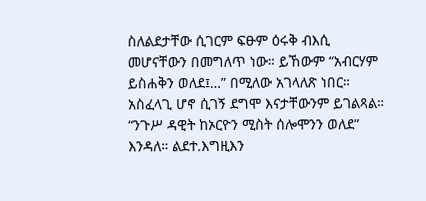ስለልደታቸው ሲገርም ፍፁም ዕሩቅ ብእሲ መሆናቸውን በመግለጥ ነው። ይኸውም “አብርሃም ይስሐቅን ወለደ፤…” በሚለው አገላለጽ ነበር። አስፈላጊ ሆኖ ሲገኝ ደግሞ እናታቸውንም ይገልጻል። “ንጉሥ ዳዊት ከኦርዮን ሚስት ሰሎሞንን ወለደ” እንዳለ። ልደተ.እግዚእን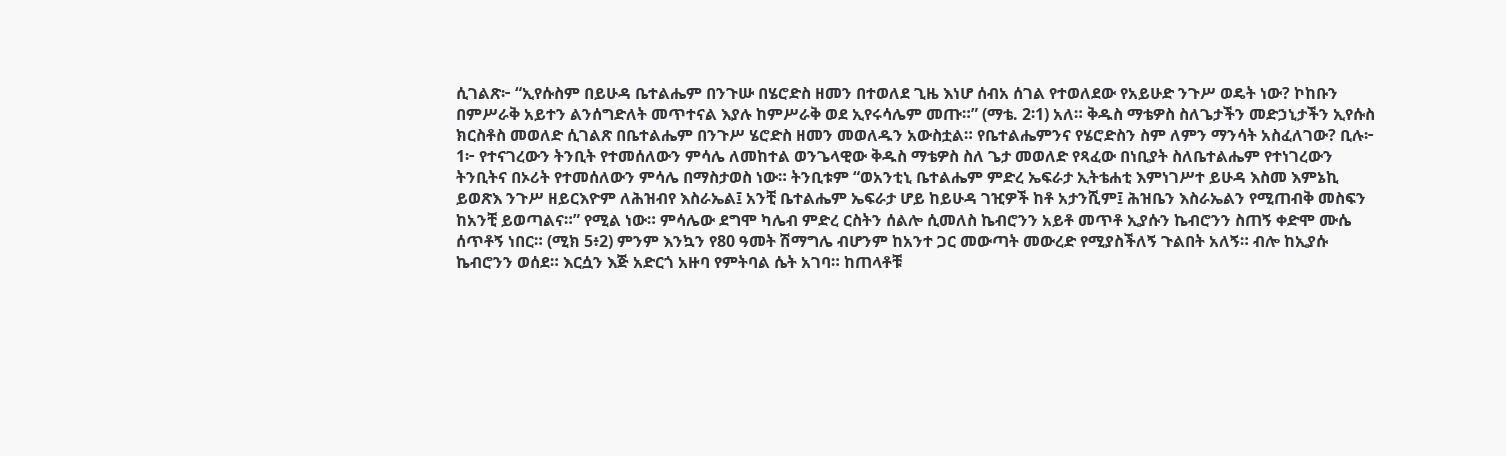ሲገልጽ፦ “ኢየሱስም በይሁዳ ቤተልሔም በንጉሡ በሄሮድስ ዘመን በተወለደ ጊዜ እነሆ ሰብአ ሰገል የተወለደው የአይሁድ ንጉሥ ወዴት ነው? ኮከቡን በምሥራቅ አይተን ልንሰግድለት መጥተናል እያሉ ከምሥራቅ ወደ ኢየሩሳሌም መጡ።” (ማቴ. 2፡1) አለ። ቅዱስ ማቴዎስ ስለጌታችን መድኃኒታችን ኢየሱስ ክርስቶስ መወለድ ሲገልጽ በቤተልሔም በንጉሥ ሄሮድስ ዘመን መወለዱን አውስቷል። የቤተልሔምንና የሄሮድስን ስም ለምን ማንሳት አስፈለገው? ቢሉ፦
1፦ የተናገረውን ትንቢት የተመሰለውን ምሳሌ ለመከተል ወንጌላዊው ቅዱስ ማቴዎስ ስለ ጌታ መወለድ የጻፈው በነቢያት ስለቤተልሔም የተነገረውን ትንቢትና በኦሪት የተመሰለውን ምሳሌ በማስታወስ ነው። ትንቢቱም “ወአንቲኒ ቤተልሔም ምድረ ኤፍራታ ኢትቴሐቲ እምነገሥተ ይሁዳ እስመ እምኔኪ ይወጽእ ንጉሥ ዘይርእዮም ለሕዝብየ እስራኤል፤ አንቺ ቤተልሔም ኤፍራታ ሆይ ከይሁዳ ገዢዎች ከቶ አታንሺም፤ ሕዝቤን እስራኤልን የሚጠብቅ መስፍን ከአንቺ ይወጣልና።” የሚል ነው። ምሳሌው ደግሞ ካሌብ ምድረ ርስትን ሰልሎ ሲመለስ ኬብሮንን አይቶ መጥቶ ኢያሱን ኬብሮንን ስጠኝ ቀድሞ ሙሴ ሰጥቶኝ ነበር። (ሚክ 5፥2) ምንም እንኳን የ80 ዓመት ሽማግሌ ብሆንም ከአንተ ጋር መውጣት መውረድ የሚያስችለኝ ጉልበት አለኝ። ብሎ ከኢያሱ ኬብሮንን ወሰደ። እርሷን እጅ አድርጎ አዙባ የምትባል ሴት አገባ። ከጠላቶቹ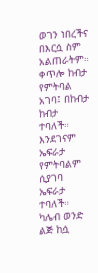ወገን ነበረችና በእርሷ ስም አልጠራትም። ቀጥሎ ከብታ የምትባል አገባ፤ በከብታ ከብታ ተባለች። እንደገናም ኤፍራታ የምትባልም ሲያገባ ኤፍራታ ተባለች። ካሌብ ወንድ ልጅ ከሷ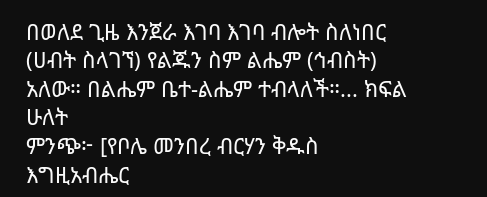በወለደ ጊዜ እንጀራ እገባ እገባ ብሎት ስለነበር (ሀብት ስላገኘ) የልጁን ስም ልሔም (ኅብስት) አለው። በልሔም ቤተ-ልሔም ተብላለች።... ክፍል ሁለት
ምንጭ፦ [የቦሌ መንበረ ብርሃን ቅዱስ እግዚአብሔር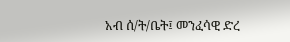አብ ሰ/ት/ቤት፤ መንፈሳዊ ድረ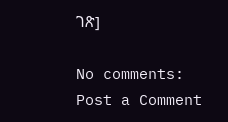ገጽ]

No comments:
Post a Comment